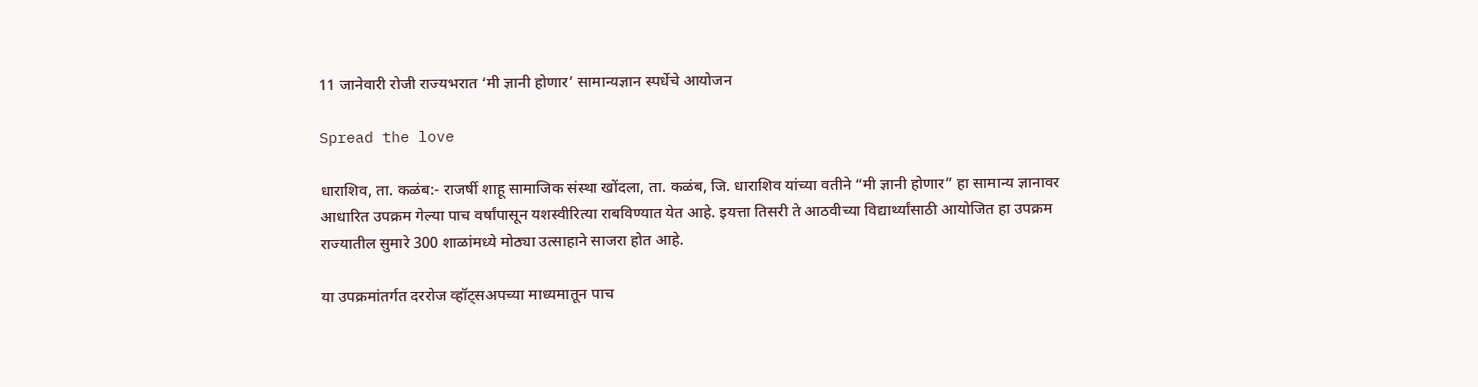11 जानेवारी रोजी राज्यभरात ‘मी ज्ञानी होणार’ सामान्यज्ञान स्पर्धेचे आयोजन

Spread the love

धाराशिव, ता. कळंब:- राजर्षी शाहू सामाजिक संस्था खोंदला, ता. कळंब, जि. धाराशिव यांच्या वतीने “मी ज्ञानी होणार” हा सामान्य ज्ञानावर आधारित उपक्रम गेल्या पाच वर्षांपासून यशस्वीरित्या राबविण्यात येत आहे. इयत्ता तिसरी ते आठवीच्या विद्यार्थ्यांसाठी आयोजित हा उपक्रम राज्यातील सुमारे 300 शाळांमध्ये मोठ्या उत्साहाने साजरा होत आहे.

या उपक्रमांतर्गत दररोज व्हॉट्सअपच्या माध्यमातून पाच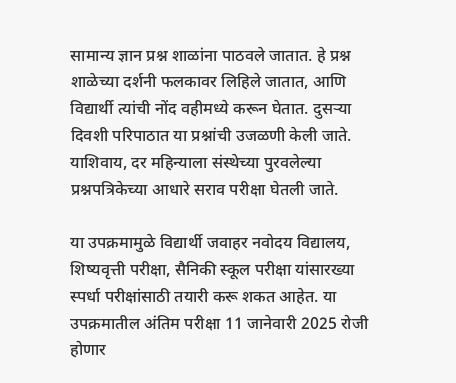सामान्य ज्ञान प्रश्न शाळांना पाठवले जातात. हे प्रश्न शाळेच्या दर्शनी फलकावर लिहिले जातात, आणि विद्यार्थी त्यांची नोंद वहीमध्ये करून घेतात. दुसऱ्या दिवशी परिपाठात या प्रश्नांची उजळणी केली जाते. याशिवाय, दर महिन्याला संस्थेच्या पुरवलेल्या प्रश्नपत्रिकेच्या आधारे सराव परीक्षा घेतली जाते.

या उपक्रमामुळे विद्यार्थी जवाहर नवोदय विद्यालय, शिष्यवृत्ती परीक्षा, सैनिकी स्कूल परीक्षा यांसारख्या स्पर्धा परीक्षांसाठी तयारी करू शकत आहेत. या उपक्रमातील अंतिम परीक्षा 11 जानेवारी 2025 रोजी होणार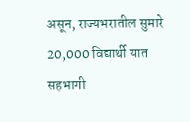असून, राज्यभरातील सुमारे 20,000 विद्यार्थी यात सहभागी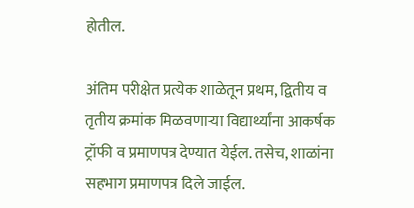होतील.

अंतिम परीक्षेत प्रत्येक शाळेतून प्रथम, द्वितीय व तृतीय क्रमांक मिळवणाऱ्या विद्यार्थ्यांना आकर्षक ट्रॉफी व प्रमाणपत्र देण्यात येईल. तसेच, शाळांना सहभाग प्रमाणपत्र दिले जाईल.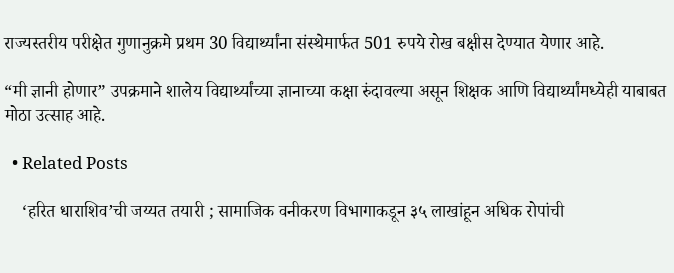राज्यस्तरीय परीक्षेत गुणानुक्रमे प्रथम 30 विद्यार्थ्यांना संस्थेमार्फत 501 रुपये रोख बक्षीस देण्यात येणार आहे.

“मी ज्ञानी होणार” उपक्रमाने शालेय विद्यार्थ्यांच्या ज्ञानाच्या कक्षा रुंदावल्या असून शिक्षक आणि विद्यार्थ्यांमध्येही याबाबत मोठा उत्साह आहे.

  • Related Posts

    ‘हरित धाराशिव’ची जय्यत तयारी ; सामाजिक वनीकरण विभागाकडून ३५ लाखांहून अधिक रोपांची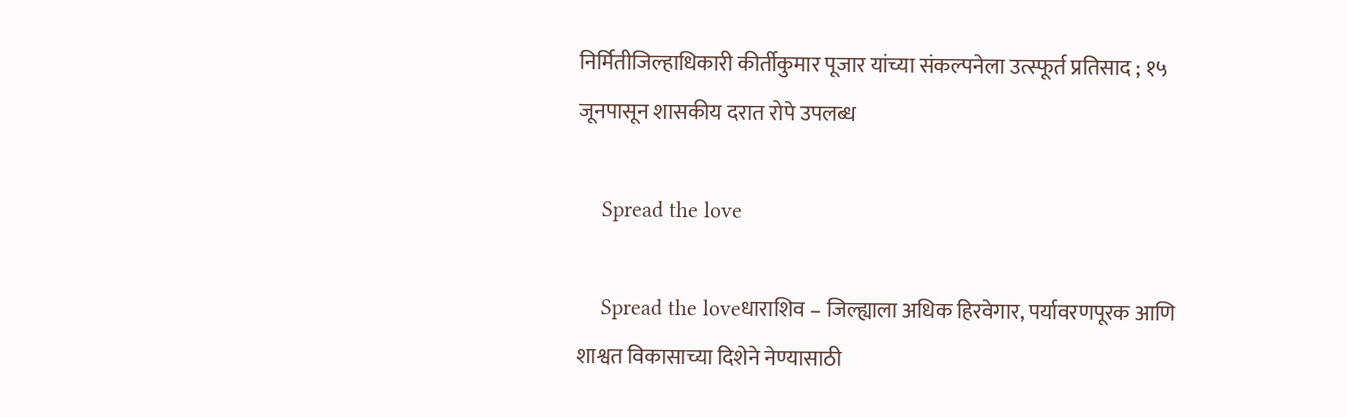निर्मितीजिल्हाधिकारी कीर्तीकुमार पूजार यांच्या संकल्पनेला उत्स्फूर्त प्रतिसाद ; १५ जूनपासून शासकीय दरात रोपे उपलब्ध

    Spread the love

    Spread the loveधाराशिव – जिल्ह्याला अधिक हिरवेगार, पर्यावरणपूरक आणि शाश्वत विकासाच्या दिशेने नेण्यासाठी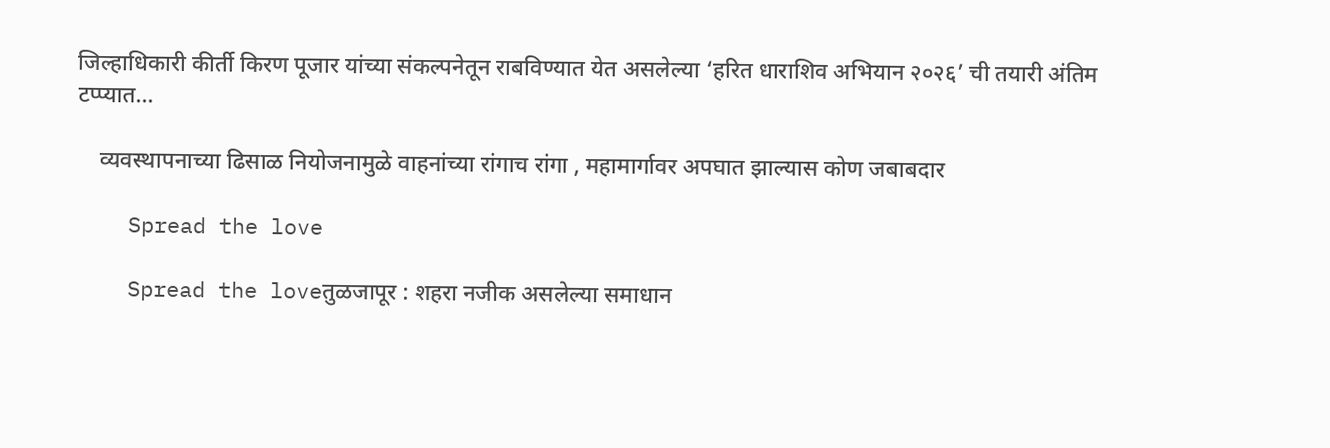जिल्हाधिकारी कीर्ती किरण पूजार यांच्या संकल्पनेतून राबविण्यात येत असलेल्या ‘हरित धाराशिव अभियान २०२६’ ची तयारी अंतिम टप्प्यात…

    व्यवस्थापनाच्या ढिसाळ नियोजनामुळे वाहनांच्या रांगाच रांगा , महामार्गावर अपघात झाल्यास कोण जबाबदार

    Spread the love

    Spread the loveतुळजापूर : शहरा नजीक असलेल्या समाधान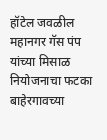हॉटेल जवळील महानगर गॅस पंप यांच्या मिसाळ नियोजनाचा फटका बाहेरगावच्या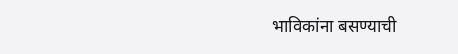भाविकांना बसण्याची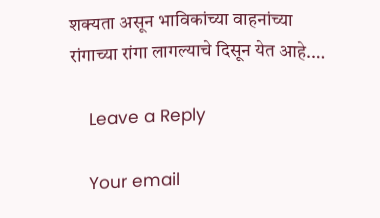शक्यता असून भाविकांच्या वाहनांच्या रांगाच्या रांगा लागल्याचे दिसून येत आहे.…

    Leave a Reply

    Your email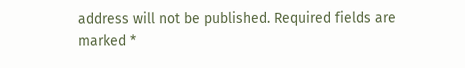address will not be published. Required fields are marked *